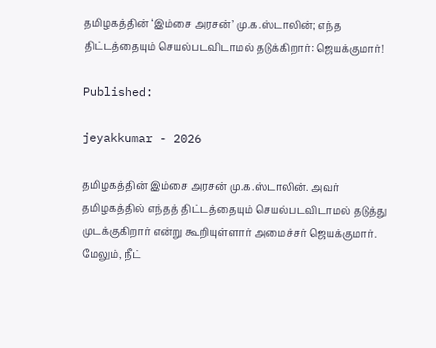தமிழகத்தின் ‘இம்சை அரசன்’ மு.க.ஸ்டாலின்; எந்த திட்டத்தையும் செயல்படவிடாமல் தடுக்கிறார்: ஜெயக்குமார்!

Published:

jeyakkumar - 2026

தமிழகத்தின் இம்சை அரசன் மு.க.ஸ்டாலின். அவர் தமிழகத்தில் எந்தத் திட்டத்தையும் செயல்படவிடாமல் தடுத்து முடக்குகிறார் என்று கூறியுள்ளார் அமைச்சர் ஜெயக்குமார். மேலும், நீட்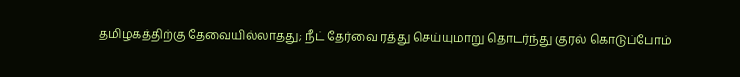தமிழகத்திற்கு தேவையில்லாதது; நீட் தேர்வை ரத்து செய்யுமாறு தொடர்ந்து குரல் கொடுப்போம்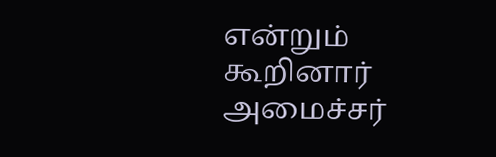என்றும் கூறினார் அமைச்சர்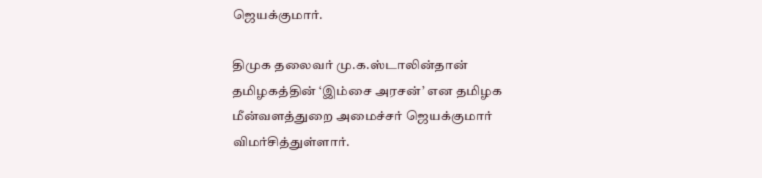ஜெயக்குமார்.

திமுக தலைவர் மு.க.ஸ்டாலின்தான் தமிழகத்தின் ‘இம்சை அரசன்’ என தமிழக மீன்வளத்துறை அமைச்சர் ஜெயக்குமார் விமர்சித்துள்ளார்.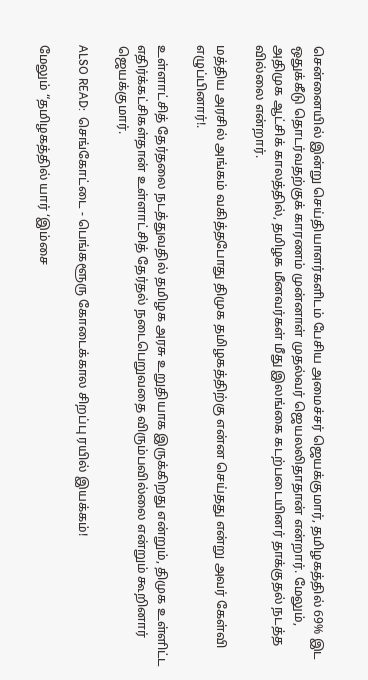சென்னையில் இன்று செய்தியாளர்களிடம் பேசிய அமைச்சர் ஜெயக்குமார், தமிழகத்தில் 69% இட ஒதுக்கீடு தொடர்வதற்குக் காரணம் முன்னாள் முதல்வர் ஜெயலலிதாதான் என்றார். மேலும், அதிமுக ஆட்சிக் காலத்தில், தமிழக மீனவர்கள் மீது இலங்கை கடற்படையினர் தாக்குதல் நடத்த வில்லை என்றார்.

மத்திய அரசில் அங்கம் வகித்தபோது திமுக தமிழகத்திற்கு என்ன செய்தது என்று அவர் கேள்வி எழுப்பினார்!.

உள்ளாட்சித் தேர்தலை நடத்துவதில் தமிழக அரசு உறுதியாக இருக்கிறது என்றும், திமுக உள்ளிட்ட எதிர்க்கட்சிகள்தான் உள்ளாட்சித் தேர்தல் நடைபெறுவதை விரும்பவில்லை என்றும் கூறினார் ஜெயக்குமார்.

ALSO READ:  செங்கோட்டை - பெங்களூரு கோடைக்கால சிறப்பு ரயில் இயக்கம்!

மேலும் “தமிழகத்தில் யார் ‘இம்சை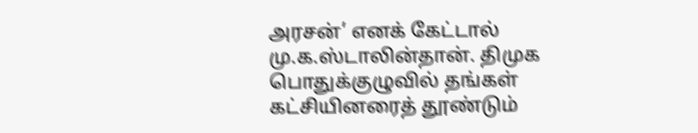அரசன்’ எனக் கேட்டால் மு.க.ஸ்டாலின்தான். திமுக பொதுக்குழுவில் தங்கள் கட்சியினரைத் தூண்டும்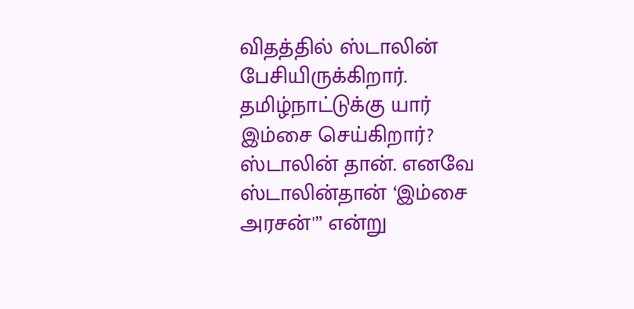விதத்தில் ஸ்டாலின் பேசியிருக்கிறார். தமிழ்நாட்டுக்கு யார் இம்சை செய்கிறார்? ஸ்டாலின் தான். எனவே ஸ்டாலின்தான் ‘இம்சை அரசன்'” என்று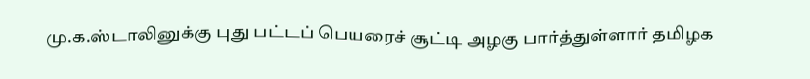மு.க.ஸ்டாலினுக்கு புது பட்டப் பெயரைச் சூட்டி அழகு பார்த்துள்ளார் தமிழக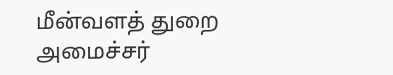மீன்வளத் துறை அமைச்சர்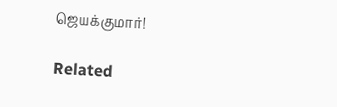ஜெயக்குமார்!

Related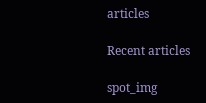articles

Recent articles

spot_img